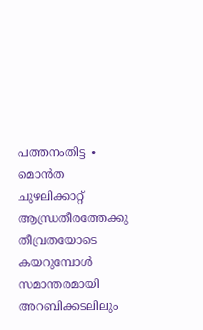പത്തനംതിട്ട ∙ മൊൻത ചുഴലിക്കാറ്റ് ആന്ധ്രതീരത്തേക്കു തീവ്രതയോടെ കയറുമ്പോൾ സമാന്തരമായി അറബിക്കടലിലും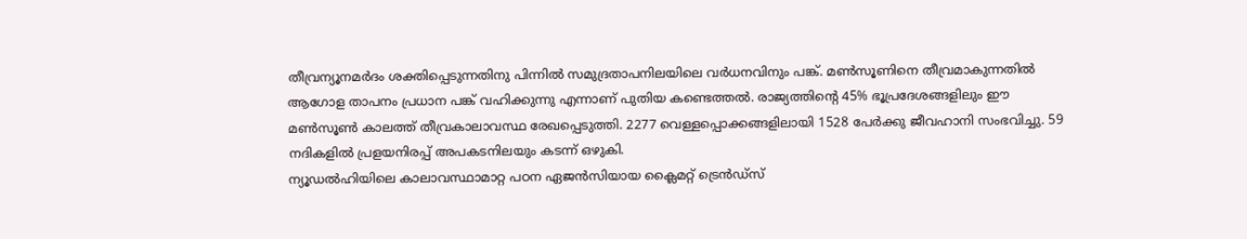തീവ്രന്യൂനമർദം ശക്തിപ്പെടുന്നതിനു പിന്നിൽ സമുദ്രതാപനിലയിലെ വർധനവിനും പങ്ക്. മൺസൂണിനെ തീവ്രമാകുന്നതിൽ ആഗോള താപനം പ്രധാന പങ്ക് വഹിക്കുന്നു എന്നാണ് പുതിയ കണ്ടെത്തൽ. രാജ്യത്തിന്റെ 45% ഭൂപ്രദേശങ്ങളിലും ഈ മൺസൂൺ കാലത്ത് തീവ്രകാലാവസ്ഥ രേഖപ്പെടുത്തി. 2277 വെള്ളപ്പൊക്കങ്ങളിലായി 1528 പേർക്കു ജീവഹാനി സംഭവിച്ചു. 59 നദികളിൽ പ്രളയനിരപ്പ് അപകടനിലയും കടന്ന് ഒഴുകി.
ന്യൂഡൽഹിയിലെ കാലാവസ്ഥാമാറ്റ പഠന ഏജൻസിയായ ക്ലൈമറ്റ് ട്രെൻഡ്സ്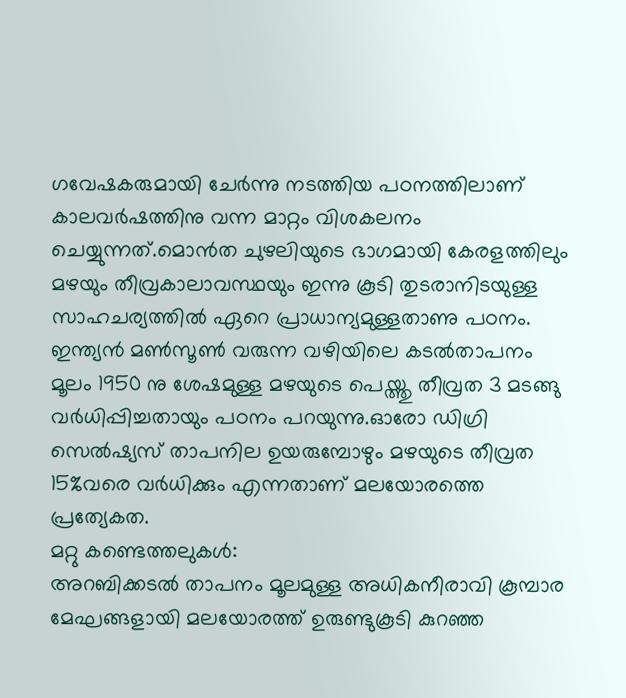ഗവേഷകരുമായി ചേർന്നു നടത്തിയ പഠനത്തിലാണ് കാലവർഷത്തിനു വന്ന മാറ്റം വിശകലനം ചെയ്യുന്നത്.മൊൻത ചുഴലിയുടെ ഭാഗമായി കേരളത്തിലും മഴയും തീവ്രകാലാവസ്ഥയും ഇന്നു കൂടി തുടരാനിടയുള്ള സാഹചര്യത്തിൽ ഏറെ പ്രാധാന്യമുള്ളതാണു പഠനം. ഇന്ത്യൻ മൺസൂൺ വരുന്ന വഴിയിലെ കടൽതാപനം മൂലം 1950 നു ശേഷമുള്ള മഴയുടെ പെയ്ത്തു തീവ്രത 3 മടങ്ങു വർധിപ്പിച്ചതായും പഠനം പറയുന്നു.ഓരോ ഡിഗ്രി സെൽഷ്യസ് താപനില ഉയരുമ്പോഴും മഴയുടെ തീവ്രത 15%വരെ വർധിക്കും എന്നതാണ് മലയോരത്തെ പ്രത്യേകത.
മറ്റു കണ്ടെത്തലുകൾ:
അറബിക്കടൽ താപനം മൂലമുള്ള അധികനീരാവി കൂമ്പാര മേഘങ്ങളായി മലയോരത്ത് ഉരുണ്ടുകൂടി കുറഞ്ഞ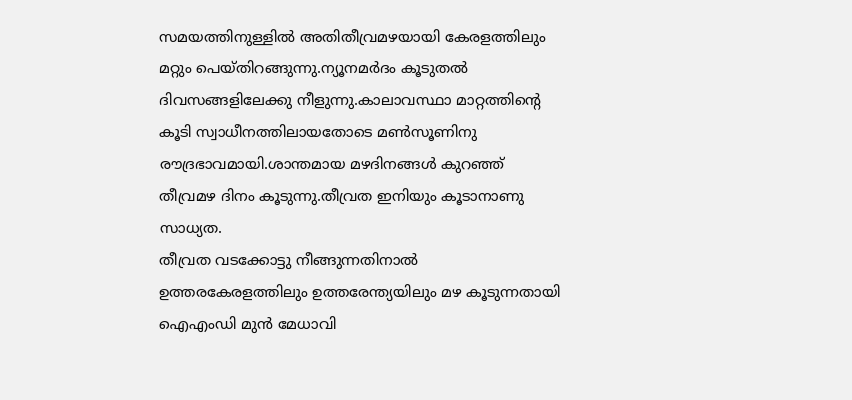സമയത്തിനുള്ളിൽ അതിതീവ്രമഴയായി കേരളത്തിലും മറ്റും പെയ്തിറങ്ങുന്നു.ന്യൂനമർദം കൂടുതൽ ദിവസങ്ങളിലേക്കു നീളുന്നു.കാലാവസ്ഥാ മാറ്റത്തിന്റെ കൂടി സ്വാധീനത്തിലായതോടെ മൺസൂണിനു രൗദ്രഭാവമായി.ശാന്തമായ മഴദിനങ്ങൾ കുറഞ്ഞ് തീവ്രമഴ ദിനം കൂടുന്നു.തീവ്രത ഇനിയും കൂടാനാണു സാധ്യത.
തീവ്രത വടക്കോട്ടു നീങ്ങുന്നതിനാൽ ഉത്തരകേരളത്തിലും ഉത്തരേന്ത്യയിലും മഴ കൂടുന്നതായി ഐഎംഡി മുൻ മേധാവി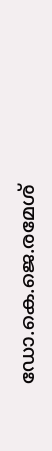ഡോ.കെ.ജെ.രമേശ്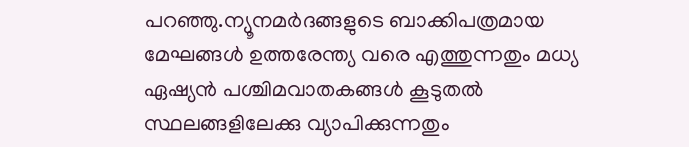പറഞ്ഞു.ന്യൂനമർദങ്ങളുടെ ബാക്കിപത്രമായ മേഘങ്ങൾ ഉത്തരേന്ത്യ വരെ എത്തുന്നതും മധ്യ ഏഷ്യൻ പശ്ചിമവാതകങ്ങൾ കൂടുതൽ സ്ഥലങ്ങളിലേക്കു വ്യാപിക്കുന്നതും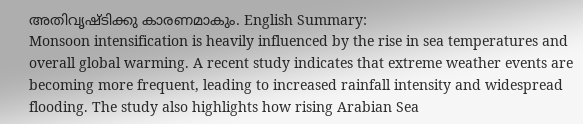അതിവൃഷ്ടിക്കു കാരണമാകും. English Summary:
Monsoon intensification is heavily influenced by the rise in sea temperatures and overall global warming. A recent study indicates that extreme weather events are becoming more frequent, leading to increased rainfall intensity and widespread flooding. The study also highlights how rising Arabian Sea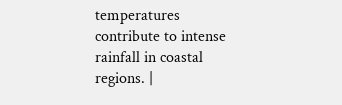temperatures contribute to intense rainfall in coastal regions. |